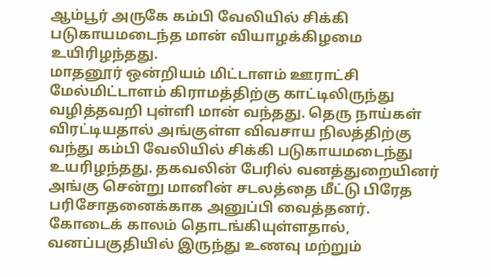ஆம்பூர் அருகே கம்பி வேலியில் சிக்கி படுகாயமடைந்த மான் வியாழக்கிழமை உயிரிழந்தது.
மாதனூர் ஒன்றியம் மிட்டாளம் ஊராட்சி மேல்மிட்டாளம் கிராமத்திற்கு காட்டிலிருந்து வழித்தவறி புள்ளி மான் வந்தது. தெரு நாய்கள் விரட்டியதால் அங்குள்ள விவசாய நிலத்திற்கு வந்து கம்பி வேலியில் சிக்கி படுகாயமடைந்து உயரிழந்தது. தகவலின் பேரில் வனத்துறையினர் அங்கு சென்று மானின் சடலத்தை மீட்டு பிரேத பரிசோதனைக்காக அனுப்பி வைத்தனர்.
கோடைக் காலம் தொடங்கியுள்ளதால், வனப்பகுதியில் இருந்து உணவு மற்றும்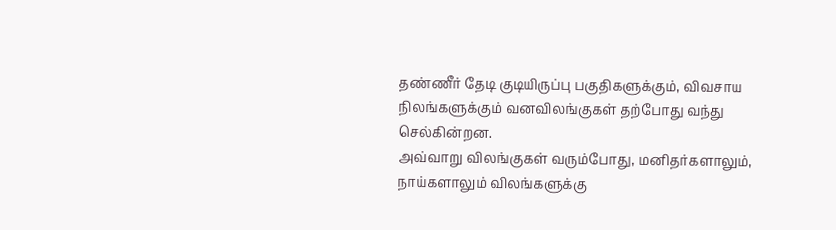தண்ணீர் தேடி குடியிருப்பு பகுதிகளுக்கும், விவசாய நிலங்களுக்கும் வனவிலங்குகள் தற்போது வந்து செல்கின்றன.
அவ்வாறு விலங்குகள் வரும்போது, மனிதர்களாலும், நாய்களாலும் விலங்களுக்கு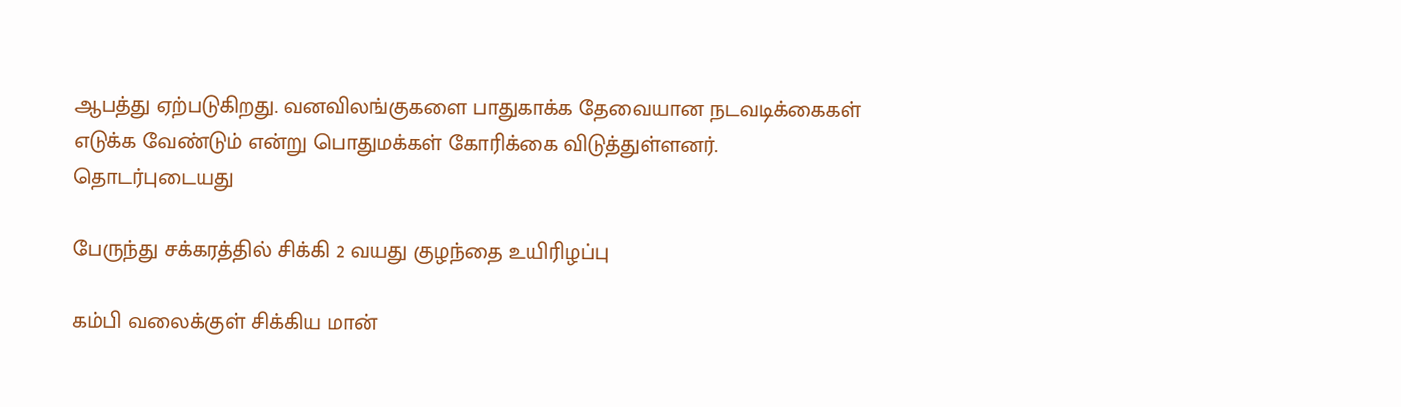ஆபத்து ஏற்படுகிறது. வனவிலங்குகளை பாதுகாக்க தேவையான நடவடிக்கைகள் எடுக்க வேண்டும் என்று பொதுமக்கள் கோரிக்கை விடுத்துள்ளனர்.
தொடர்புடையது

பேருந்து சக்கரத்தில் சிக்கி 2 வயது குழந்தை உயிரிழப்பு

கம்பி வலைக்குள் சிக்கிய மான்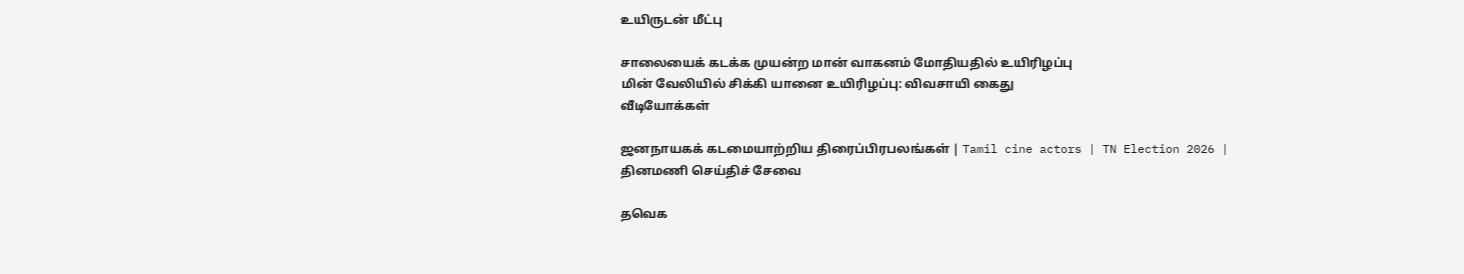உயிருடன் மீட்பு

சாலையைக் கடக்க முயன்ற மான் வாகனம் மோதியதில் உயிரிழப்பு
மின் வேலியில் சிக்கி யானை உயிரிழப்பு: விவசாயி கைது
வீடியோக்கள்

ஜனநாயகக் கடமையாற்றிய திரைப்பிரபலங்கள் | Tamil cine actors | TN Election 2026 |
தினமணி செய்திச் சேவை

தவெக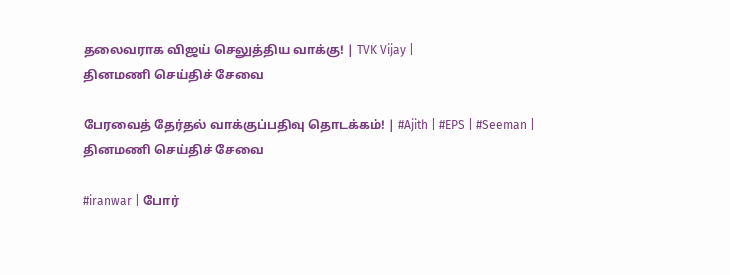தலைவராக விஜய் செலுத்திய வாக்கு! | TVK Vijay |
தினமணி செய்திச் சேவை

பேரவைத் தேர்தல் வாக்குப்பதிவு தொடக்கம்! | #Ajith | #EPS | #Seeman |
தினமணி செய்திச் சேவை

#iranwar | போர்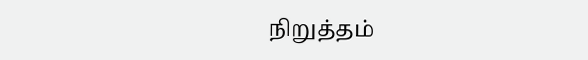நிறுத்தம்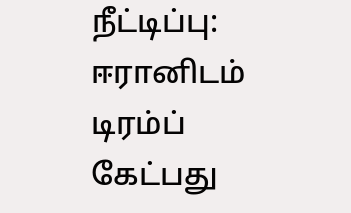நீட்டிப்பு: ஈரானிடம் டிரம்ப் கேட்பது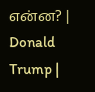என்ன? | Donald Trump |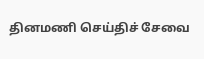தினமணி செய்திச் சேவை